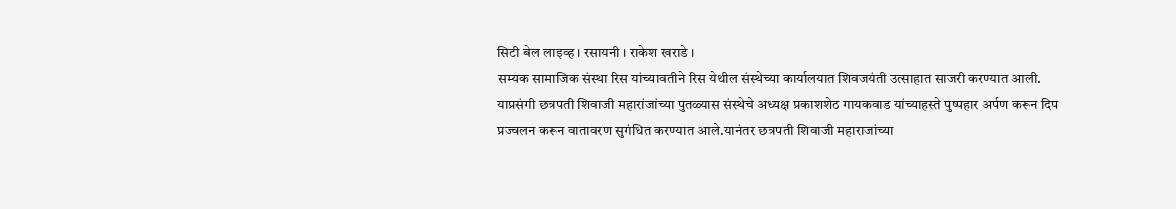सिटी बेल लाइव्ह । रसायनी । राकेश खराडे ।
सम्यक सामाजिक संस्था रिस यांच्यावतीने रिस येथील संस्थेच्या कार्यालयात शिवजयंती उत्साहात साजरी करण्यात आली.
याप्रसंगी छत्रपती शिवाजी महारांजांच्या पुतळ्यास संस्थेचे अध्यक्ष प्रकाशशेठ गायकवाड यांच्याहस्ते पुष्पहार अर्पण करून दिप प्रज्वलन करून वातावरण सुगंधित करण्यात आले.यानंतर छत्रपती शिवाजी महाराजांच्या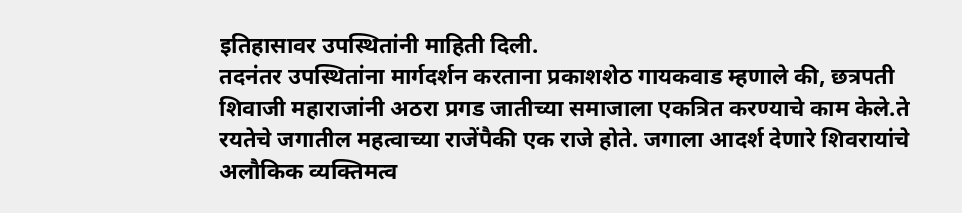इतिहासावर उपस्थितांनी माहिती दिली.
तदनंतर उपस्थितांना मार्गदर्शन करताना प्रकाशशेठ गायकवाड म्हणाले की, छत्रपती शिवाजी महाराजांनी अठरा प्रगड जातीच्या समाजाला एकत्रित करण्याचे काम केले.ते रयतेचे जगातील महत्वाच्या राजेंपैकी एक राजे होते. जगाला आदर्श देणारे शिवरायांचे अलौकिक व्यक्तिमत्व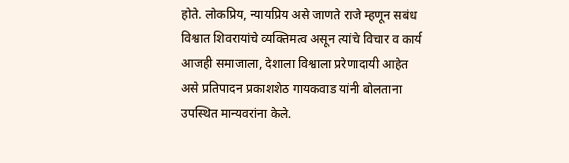होते. लोकप्रिय, न्यायप्रिय असे जाणते राजे म्हणून सबंध विश्वात शिवरायांचे व्यक्तिमत्व असून त्यांचे विचार व कार्य आजही समाजाला, देशाला विश्वाला प्ररेणादायी आहेत असे प्रतिपादन प्रकाशशेठ गायकवाड यांनी बोलताना उपस्थित मान्यवरांना केले.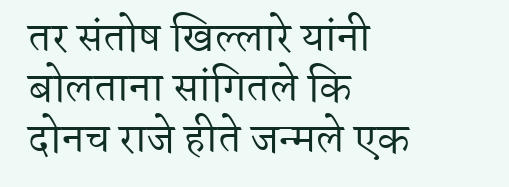तर संतोष खिल्लारे यांनी बोलताना सांगितले कि दोनच राजे हीते जन्मले एक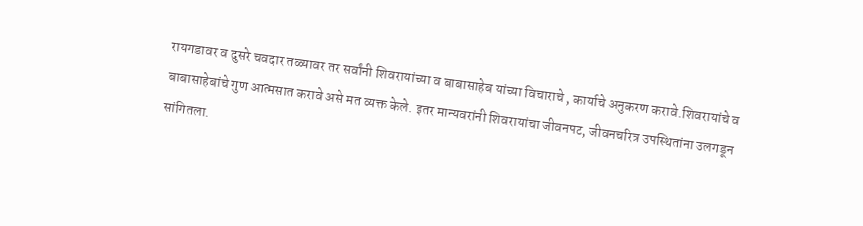रायगडावर व दुसरे चवदार तळ्यावर तर सर्वांनी शिवरायांच्या व बाबासाहेब यांच्या विचाराचे , कार्याचे अनुकरण करावे.शिवरायांचे व बाबासाहेबांचे गुण आत्मसात करावे असे मत व्यक्त केले. इतर मान्यवरांनी शिवरायांचा जीवनपट, जीवनचरित्र उपस्थितांना उलगडून सांगितला.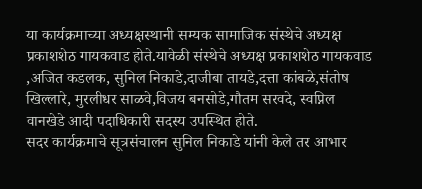या कार्यक्रमाच्या अध्यक्षस्थानी सम्यक सामाजिक संस्थेचे अध्यक्ष प्रकाशशेठ गायकवाड होते.यावेळी संस्थेचे अध्यक्ष प्रकाशशेठ गायकवाड ,अजित कडलक, सुनिल निकाडे,दाजीबा तायडे,दत्ता कांबळे,संतोष खिल्लारे, मुरलीधर साळवे,विजय बनसोडे,गौतम सरवदे, स्वप्निल वानखेडे आदी पदाधिकारी सदस्य उपस्थित होते.
सदर कार्यक्रमाचे सूत्रसंचालन सुनिल निकाडे यांनी केले तर आभार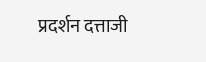प्रदर्शन दत्ताजी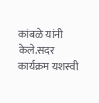कांबळे यांनी केले.सदर कार्यक्रम यशस्वी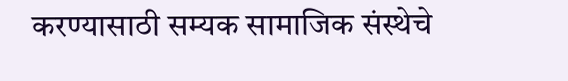करण्यासाठी सम्यक सामाजिक संस्थेचे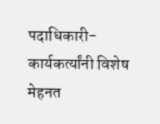पदाधिकारी-कार्यकर्त्यांनी विशेष मेहनत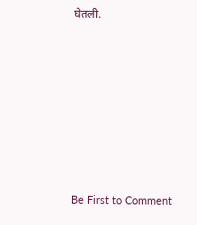घेतली.








Be First to Comment